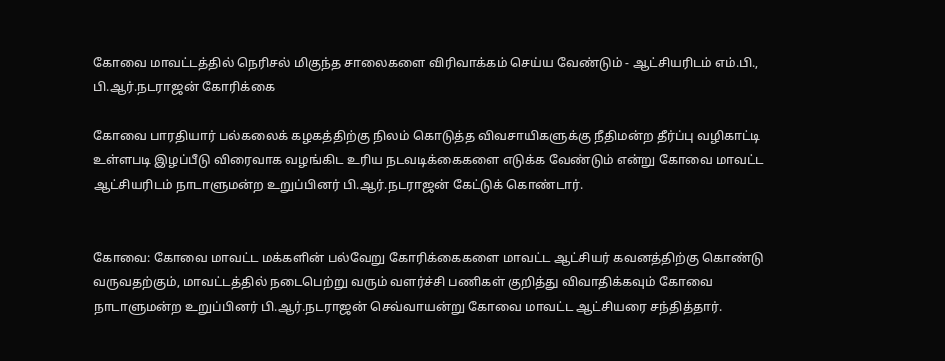கோவை மாவட்டத்தில் நெரிசல் மிகுந்த சாலைகளை விரிவாக்கம் செய்ய வேண்டும் - ஆட்சியரிடம் எம்.பி., பி.ஆர்‌.நடராஜன் கோரிக்கை

கோவை பாரதியார் பல்கலைக் கழகத்திற்கு நிலம் கொடுத்த விவசாயிகளுக்கு நீதிமன்ற தீர்ப்பு வழிகாட்டி உள்ளபடி இழப்பீடு விரைவாக வழங்கிட உரிய நடவடிக்கைகளை எடுக்க வேண்டும் என்று கோவை மாவட்ட ஆட்சியரிடம் நாடாளுமன்ற உறுப்பினர் பி.ஆர்.நடராஜன் கேட்டுக் கொண்டார்.


கோவை: கோவை மாவட்ட மக்களின் பல்வேறு கோரிக்கைகளை மாவட்ட ஆட்சியர் கவனத்திற்கு கொண்டு வருவதற்கும், மாவட்டத்தில் நடைபெற்று வரும் வளர்ச்சி பணிகள் குறித்து விவாதிக்கவும் கோவை நாடாளுமன்ற உறுப்பினர் பி.ஆர்.நடராஜன் செவ்வாயன்று கோவை மாவட்ட ஆட்சியரை சந்தித்தார்.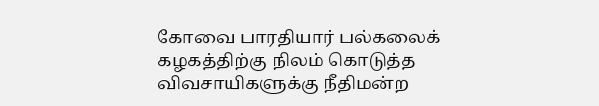கோவை பாரதியார் பல்கலைக் கழகத்திற்கு நிலம் கொடுத்த விவசாயிகளுக்கு நீதிமன்ற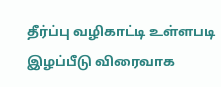தீர்ப்பு வழிகாட்டி உள்ளபடி இழப்பீடு விரைவாக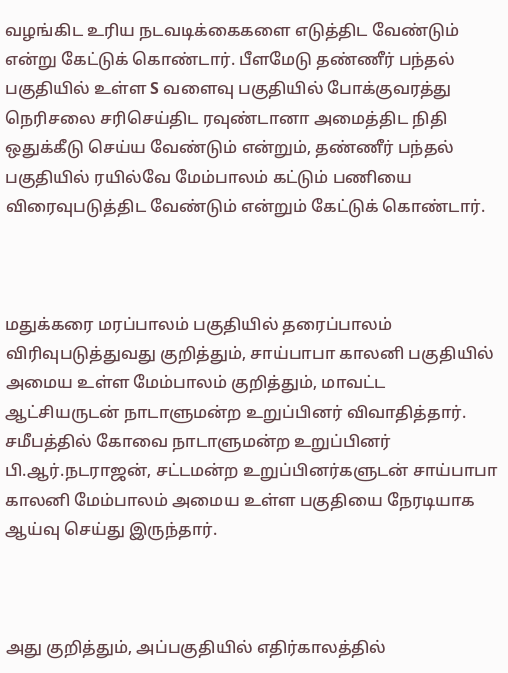வழங்கிட உரிய நடவடிக்கைகளை எடுத்திட வேண்டும் என்று கேட்டுக் கொண்டார். பீளமேடு தண்ணீர் பந்தல் பகுதியில் உள்ள S வளைவு பகுதியில் போக்குவரத்து நெரிசலை சரிசெய்திட ரவுண்டானா அமைத்திட நிதி ஒதுக்கீடு செய்ய வேண்டும் என்றும், தண்ணீர் பந்தல் பகுதியில் ரயில்வே மேம்பாலம் கட்டும் பணியை விரைவுபடுத்திட வேண்டும் என்றும் கேட்டுக் கொண்டார்.



மதுக்கரை மரப்பாலம் பகுதியில் தரைப்பாலம் விரிவுபடுத்துவது குறித்தும், சாய்பாபா காலனி பகுதியில் அமைய உள்ள மேம்பாலம் குறித்தும், மாவட்ட ஆட்சியருடன் நாடாளுமன்ற உறுப்பினர் விவாதித்தார். சமீபத்தில் கோவை நாடாளுமன்ற உறுப்பினர் பி.ஆர்.நடராஜன், சட்டமன்ற உறுப்பினர்களுடன் சாய்பாபா காலனி மேம்பாலம் அமைய உள்ள பகுதியை நேரடியாக ஆய்வு செய்து இருந்தார்.



அது குறித்தும், அப்பகுதியில் எதிர்காலத்தில்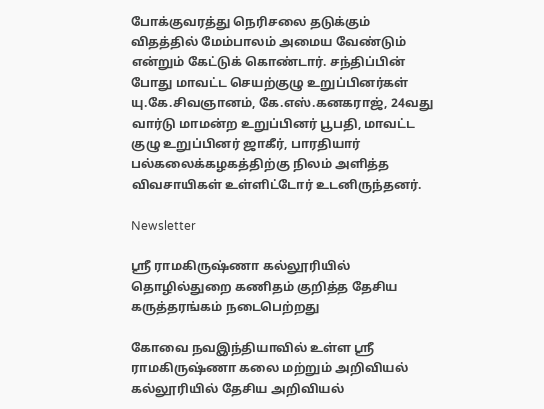போக்குவரத்து நெரிசலை தடுக்கும் விதத்தில் மேம்பாலம் அமைய வேண்டும் என்றும் கேட்டுக் கொண்டார். சந்திப்பின் போது மாவட்ட செயற்குழு உறுப்பினர்கள் யு.கே.சிவஞானம், கே.எஸ்.கனகராஜ், 24வது வார்டு மாமன்ற உறுப்பினர் பூபதி, மாவட்ட குழு உறுப்பினர் ஜாகீர், பாரதியார் பல்கலைக்கழகத்திற்கு நிலம் அளித்த விவசாயிகள் உள்ளிட்டோர் உடனிருந்தனர்.

Newsletter

ஸ்ரீ ராமகிருஷ்ணா கல்லூரியில் தொழில்துறை கணிதம் குறித்த தேசிய கருத்தரங்கம் நடைபெற்றது

கோவை நவஇந்தியாவில் உள்ள ஸ்ரீ ராமகிருஷ்ணா கலை மற்றும் அறிவியல் கல்லூரியில் தேசிய அறிவியல்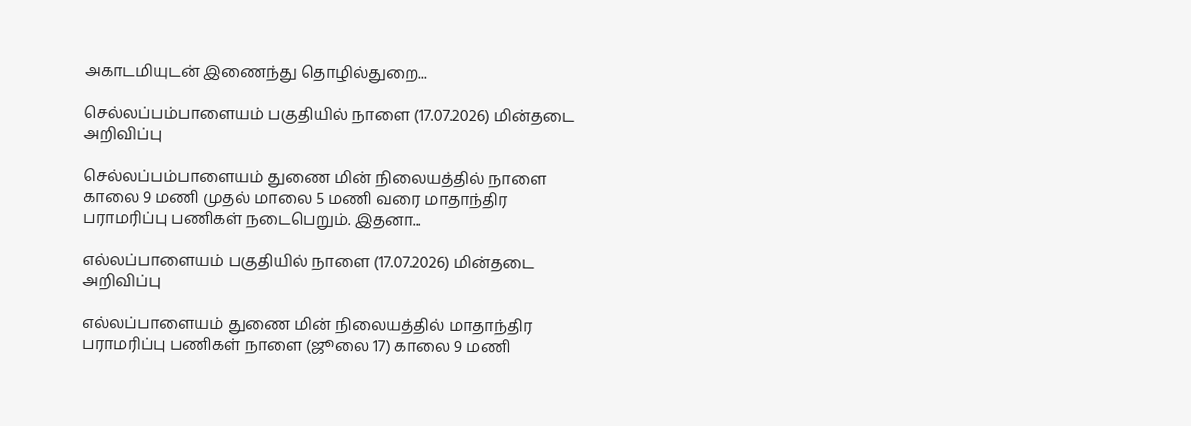அகாடமியுடன் இணைந்து தொழில்துறை...

செல்லப்பம்பாளையம் பகுதியில் நாளை (17.07.2026) மின்தடை அறிவிப்பு

செல்லப்பம்பாளையம் துணை மின் நிலையத்தில் நாளை காலை 9 மணி முதல் மாலை 5 மணி வரை மாதாந்திர பராமரிப்பு பணிகள் நடைபெறும். இதனா...

எல்லப்பாளையம் பகுதியில் நாளை (17.07.2026) மின்தடை அறிவிப்பு

எல்லப்பாளையம் துணை மின் நிலையத்தில் மாதாந்திர பராமரிப்பு பணிகள் நாளை (ஜூலை 17) காலை 9 மணி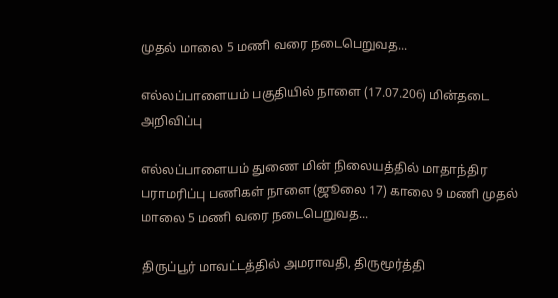முதல் மாலை 5 மணி வரை நடைபெறுவத...

எல்லப்பாளையம் பகுதியில் நாளை (17.07.206) மின்தடை அறிவிப்பு

எல்லப்பாளையம் துணை மின் நிலையத்தில் மாதாந்திர பராமரிப்பு பணிகள் நாளை (ஜூலை 17) காலை 9 மணி முதல் மாலை 5 மணி வரை நடைபெறுவத...

திருப்பூர் மாவட்டத்தில் அமராவதி, திருமூர்த்தி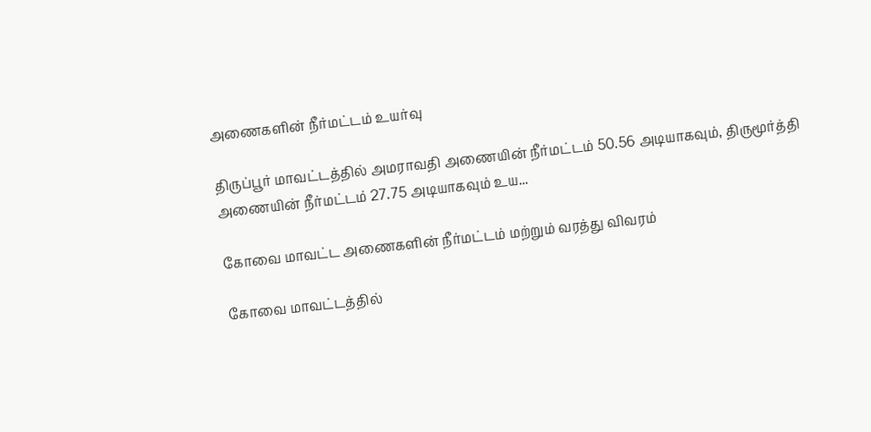அணைகளின் நீர்மட்டம் உயர்வு

திருப்பூர் மாவட்டத்தில் அமராவதி அணையின் நீர்மட்டம் 50.56 அடியாகவும், திருமூர்த்தி அணையின் நீர்மட்டம் 27.75 அடியாகவும் உய...

கோவை மாவட்ட அணைகளின் நீர்மட்டம் மற்றும் வரத்து விவரம்

கோவை மாவட்டத்தில்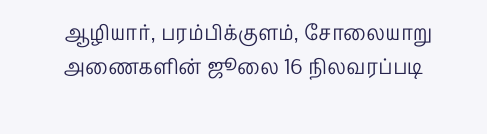ஆழியார், பரம்பிக்குளம், சோலையாறு அணைகளின் ஜூலை 16 நிலவரப்படி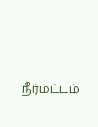நீர்மட்டம்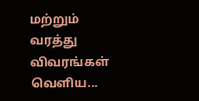மற்றும் வரத்து விவரங்கள் வெளிய...